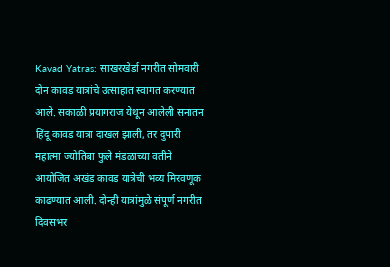Kavad Yatras: साखरखेर्डा नगरीत सोमवारी दोन कावड यात्रांचे उत्साहात स्वागत करण्यात आले. सकाळी प्रयागराज येथून आलेली सनातन हिंदू कावड यात्रा दाखल झाली, तर दुपारी महात्मा ज्योतिबा फुले मंडळाच्या वतीने आयोजित अखंड कावड यात्रेची भव्य मिरवणूक काढण्यात आली. दोन्ही यात्रांमुळे संपूर्ण नगरीत दिवसभर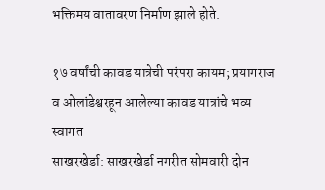भक्तिमय वातावरण निर्माण झाले होते.

१७ वर्षांची कावड यात्रेची परंपरा कायम; प्रयागराज व ओलांडेश्वरहून आलेल्या कावड यात्रांचे भव्य स्वागत
साखरखेर्डा: साखरखेर्डा नगरीत सोमवारी दोन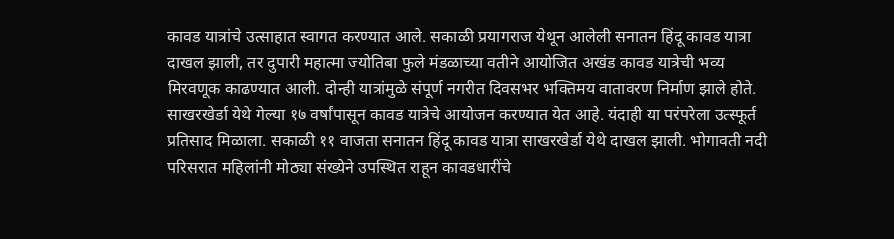कावड यात्रांचे उत्साहात स्वागत करण्यात आले. सकाळी प्रयागराज येथून आलेली सनातन हिंदू कावड यात्रा दाखल झाली, तर दुपारी महात्मा ज्योतिबा फुले मंडळाच्या वतीने आयोजित अखंड कावड यात्रेची भव्य मिरवणूक काढण्यात आली. दोन्ही यात्रांमुळे संपूर्ण नगरीत दिवसभर भक्तिमय वातावरण निर्माण झाले होते.
साखरखेर्डा येथे गेल्या १७ वर्षांपासून कावड यात्रेचे आयोजन करण्यात येत आहे. यंदाही या परंपरेला उत्स्फूर्त प्रतिसाद मिळाला. सकाळी ११ वाजता सनातन हिंदू कावड यात्रा साखरखेर्डा येथे दाखल झाली. भोगावती नदी परिसरात महिलांनी मोठ्या संख्येने उपस्थित राहून कावडधारींचे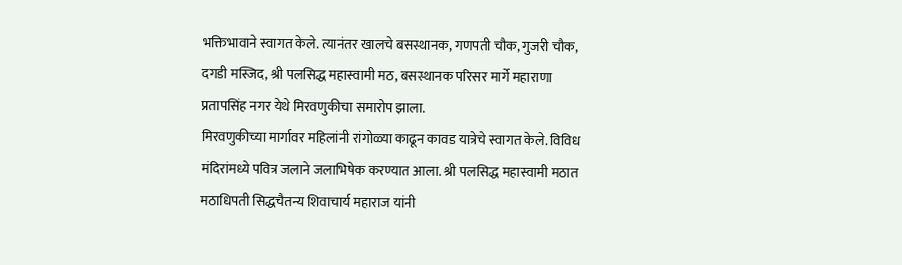भक्तिभावाने स्वागत केले. त्यानंतर खालचे बसस्थानक, गणपती चौक, गुजरी चौक, दगडी मस्जिद, श्री पलसिद्ध महास्वामी मठ, बसस्थानक परिसर मार्गे महाराणा प्रतापसिंह नगर येथे मिरवणुकीचा समारोप झाला.
मिरवणुकीच्या मार्गावर महिलांनी रांगोळ्या काढून कावड यात्रेचे स्वागत केले. विविध मंदिरांमध्ये पवित्र जलाने जलाभिषेक करण्यात आला. श्री पलसिद्ध महास्वामी मठात मठाधिपती सिद्धचैतन्य शिवाचार्य महाराज यांनी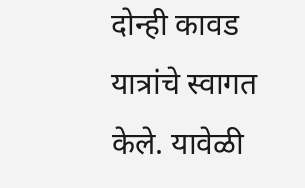दोन्ही कावड यात्रांचे स्वागत केले. यावेळी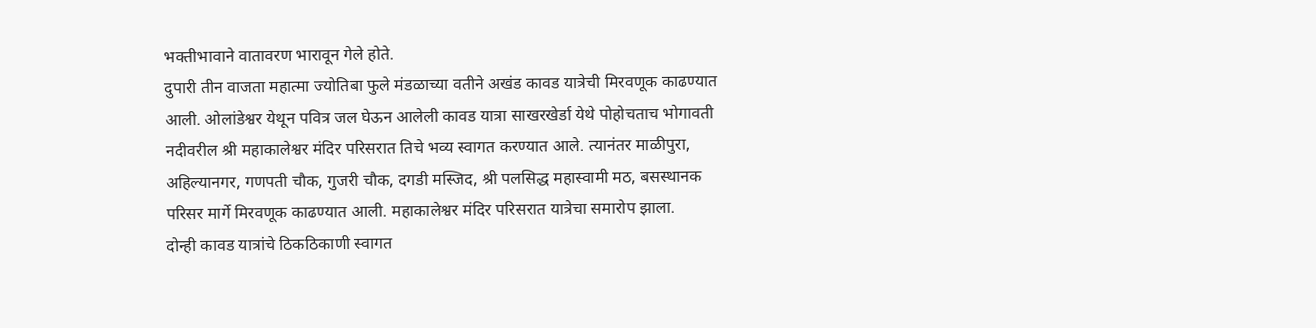भक्तीभावाने वातावरण भारावून गेले होते.
दुपारी तीन वाजता महात्मा ज्योतिबा फुले मंडळाच्या वतीने अखंड कावड यात्रेची मिरवणूक काढण्यात आली. ओलांडेश्वर येथून पवित्र जल घेऊन आलेली कावड यात्रा साखरखेर्डा येथे पोहोचताच भोगावती नदीवरील श्री महाकालेश्वर मंदिर परिसरात तिचे भव्य स्वागत करण्यात आले. त्यानंतर माळीपुरा, अहिल्यानगर, गणपती चौक, गुजरी चौक, दगडी मस्जिद, श्री पलसिद्ध महास्वामी मठ, बसस्थानक परिसर मार्गे मिरवणूक काढण्यात आली. महाकालेश्वर मंदिर परिसरात यात्रेचा समारोप झाला.
दोन्ही कावड यात्रांचे ठिकठिकाणी स्वागत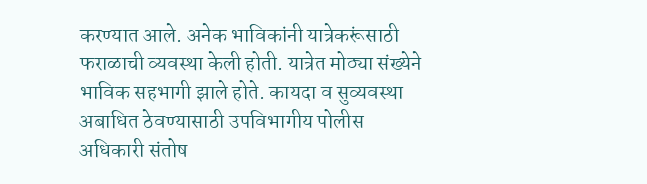करण्यात आले. अनेक भाविकांनी यात्रेकरूंसाठी फराळाची व्यवस्था केली होती. यात्रेत मोठ्या संख्येने भाविक सहभागी झाले होते. कायदा व सुव्यवस्था अबाधित ठेवण्यासाठी उपविभागीय पोलीस अधिकारी संतोष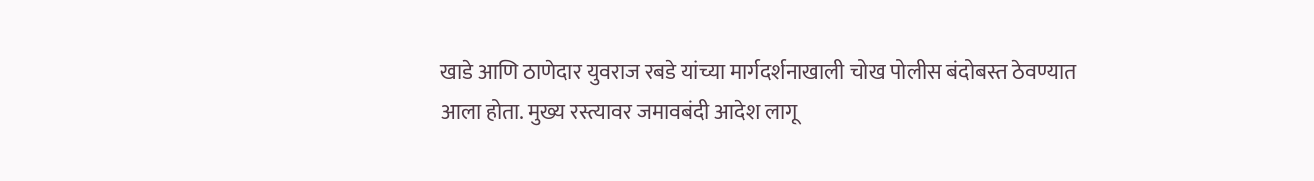खाडे आणि ठाणेदार युवराज रबडे यांच्या मार्गदर्शनाखाली चोख पोलीस बंदोबस्त ठेवण्यात आला होता. मुख्य रस्त्यावर जमावबंदी आदेश लागू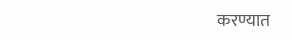करण्यात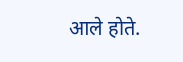आले होते.